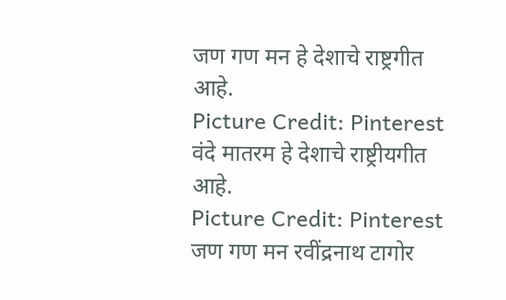जण गण मन हे देशाचे राष्ट्रगीत आहे.
Picture Credit: Pinterest
वंदे मातरम हे देशाचे राष्ट्रीयगीत आहे.
Picture Credit: Pinterest
जण गण मन रवींद्रनाथ टागोर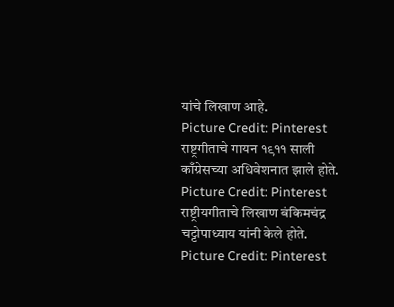यांचे लिखाण आहे.
Picture Credit: Pinterest
राष्ट्रगीताचे गायन १९११ साली काँग्रेसच्या अधिवेशनात झाले होते.
Picture Credit: Pinterest
राष्ट्रीयगीताचे लिखाण बंकिमचंद्र चट्टोपाध्याय यांनी केले होते.
Picture Credit: Pinterest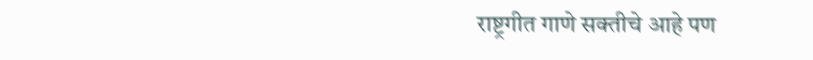राष्ट्रगीत गाणे सक्तीचे आहे पण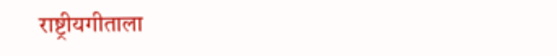राष्ट्रीयगीताला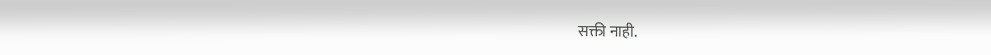सक्ती नाही.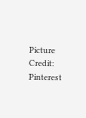Picture Credit: Pinterest